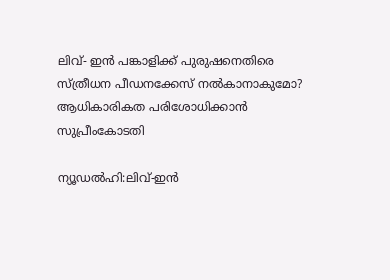ലിവ്- ഇൻ പങ്കാളിക്ക് പുരുഷനെതിരെ സ്ത്രീധന പീഡനക്കേസ് നല്‍കാനാകുമോ? ആധികാരികത പരിശോധിക്കാൻ സുപ്രീംകോടതി

ന്യൂഡല്‍ഹി:ലിവ്-ഇൻ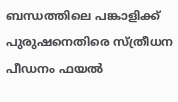ബന്ധത്തിലെ പങ്കാളിക്ക് പുരുഷനെതിരെ സ്ത്രീധന പീഡനം ഫയൽ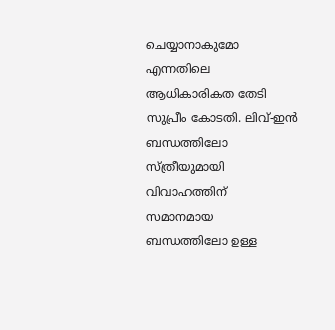ചെയ്യാനാകുമോ എന്നതിലെ ആധികാരികത തേടി സുപ്രീം കോടതി. ലിവ്-ഇൻ ബന്ധത്തിലോ സ്ത്രീയുമായി വിവാഹത്തിന് സമാനമായ ബന്ധത്തിലോ ഉള്ള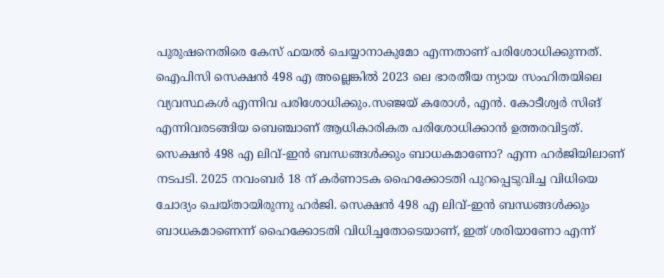പുരുഷനെതിരെ കേസ് ഫയല്‍ ചെയ്യാനാകുമോ എന്നതാണ് പരിശോധിക്കുന്നത്. ഐപിസി സെക്ഷൻ 498 എ അല്ലെങ്കിൽ 2023 ലെ ഭാരതീയ ന്യായ സംഹിതയിലെ വ്യവസ്ഥകള്‍ എന്നിവ പരിശോധിക്കും.സഞ്ജയ് കരോൾ, എൻ. കോടീശ്വർ സിങ് എന്നിവരടങ്ങിയ ബെഞ്ചാണ് ആധികാരികത പരിശോധിക്കാന്‍ ഉത്തരവിട്ടത്. സെക്ഷൻ 498 എ ലിവ്-ഇൻ ബന്ധങ്ങൾക്കും ബാധകമാണോ? എന്ന ഹര്‍ജിയിലാണ് നടപടി. 2025 നവംബർ 18 ന് കർണാടക ഹൈക്കോടതി പുറപ്പെടുവിച്ച വിധിയെ ചോദ്യം ചെയ്‌തായിരുന്നു ഹര്‍ജി. സെക്ഷൻ 498 എ ലിവ്-ഇൻ ബന്ധങ്ങൾക്കും ബാധകമാണെന്ന് ഹൈക്കോടതി വിധിച്ചതോടെയാണ്, ഇത് ശരിയാണോ എന്ന്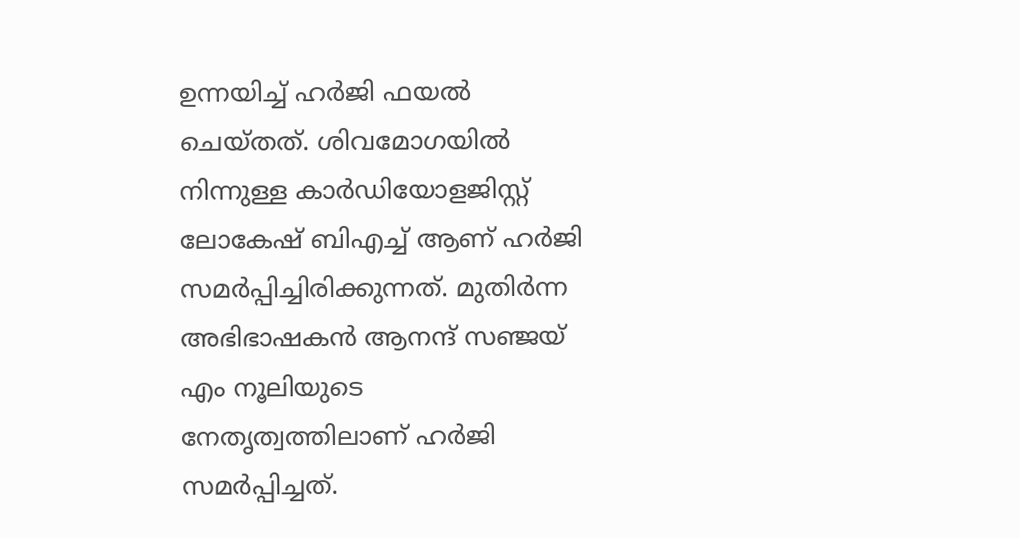ഉന്നയിച്ച് ഹര്‍ജി ഫയല്‍ ചെയ്‌തത്. ശിവമോഗയിൽ നിന്നുള്ള കാർഡിയോളജിസ്റ്റ് ലോകേഷ് ബിഎച്ച് ആണ് ഹർജി സമർപ്പിച്ചിരിക്കുന്നത്. മുതിർന്ന അഭിഭാഷകൻ ആനന്ദ് സഞ്ജയ് എം നൂലിയുടെ നേതൃത്വത്തിലാണ് ഹര്‍ജി സമര്‍പ്പിച്ചത്.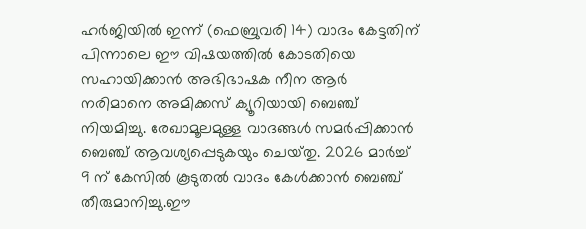ഹര്‍ജിയില്‍ ഇന്ന് (ഫെബ്രുവരി 14) വാദം കേട്ടതിന് പിന്നാലെ ഈ വിഷയത്തില്‍ കോടതിയെ സഹായിക്കാൻ അഭിഭാഷക നീന ആർ നരിമാനെ അമിക്കസ് ക്യൂറിയായി ബെഞ്ച് നിയമിച്ചു. രേഖാമൂലമുള്ള വാദങ്ങൾ സമർപ്പിക്കാൻ ബെഞ്ച് ആവശ്യപ്പെടുകയും ചെയ്‌തു. 2026 മാർച്ച് 9 ന് കേസില്‍ കൂടുതൽ വാദം കേൾക്കാൻ ബെഞ്ച് തീരുമാനിച്ചു.ഈ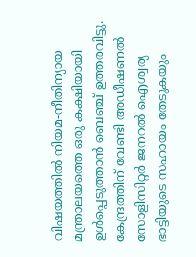വിഷയത്തിൽ നിയമ-നീതിന്യായ മന്ത്രാലയത്തെ ഒരു കക്ഷിയായി ഉൾപ്പെടുത്താൻ ബെഞ്ച് ഉത്തരവിട്ടു. കേന്ദ്രത്തിന് വേണ്ടി അഡീഷണൽ സോളിസിറ്റർ ജനറൽ ഐശ്വര്യ ഭാട്ടിയുടെ സഹായം തേടുകയും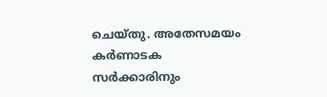ചെയ്‌തു. അതേസമയം കർണാടക സർക്കാരിനും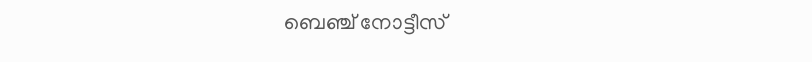ബെഞ്ച് നോട്ടീസ്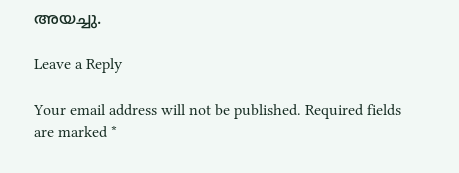അയച്ചു.

Leave a Reply

Your email address will not be published. Required fields are marked *